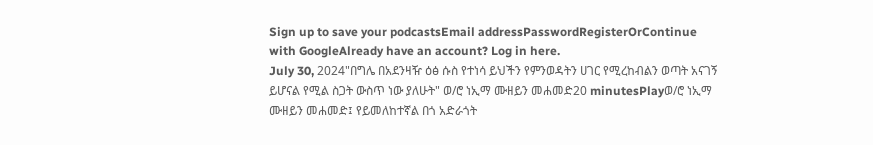Sign up to save your podcastsEmail addressPasswordRegisterOrContinue with GoogleAlready have an account? Log in here.
July 30, 2024"በግሌ በአደንዛዥ ዕፅ ሱስ የተነሳ ይህችን የምንወዳትን ሀገር የሚረከብልን ወጣት አናገኝ ይሆናል የሚል ስጋት ውስጥ ነው ያለሁት" ወ/ሮ ነኢማ ሙዘይን መሐመድ20 minutesPlayወ/ሮ ነኢማ ሙዘይን መሐመድ፤ የይመለከተኛል በጎ አድራጎት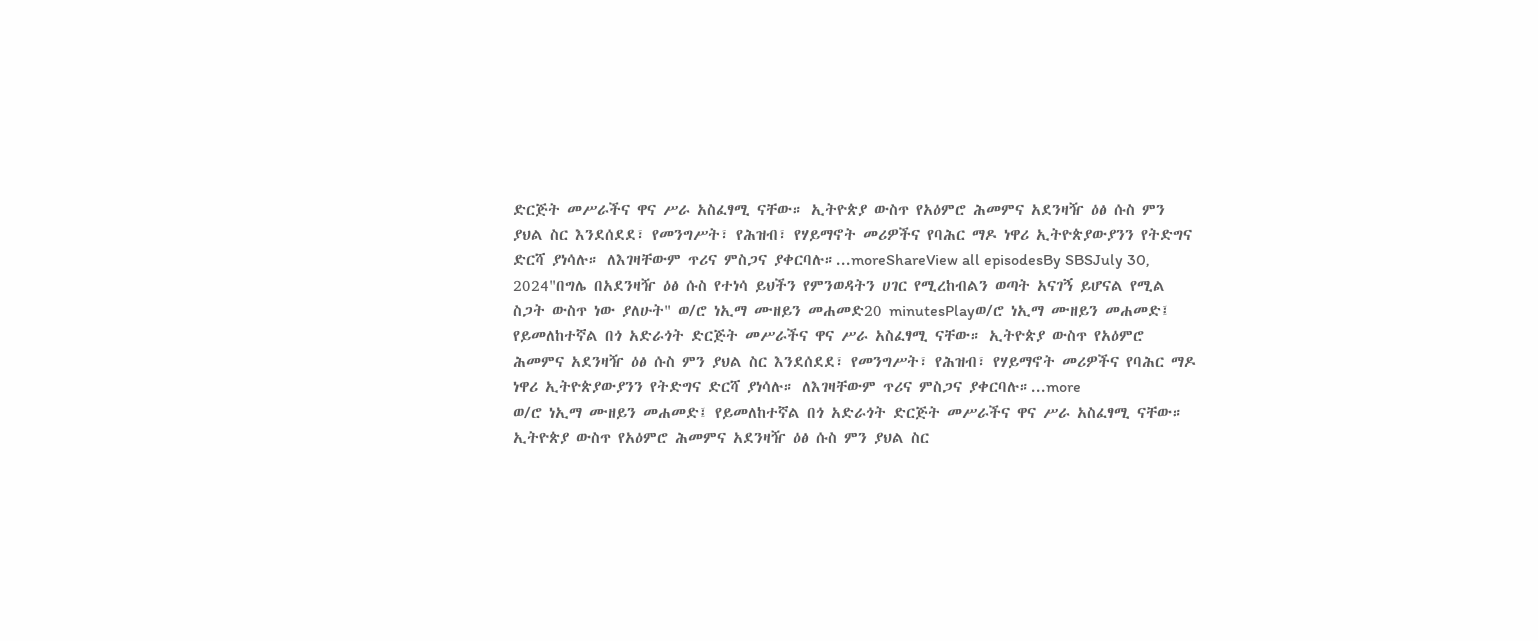ድርጅት መሥራችና ዋና ሥራ አስፈፃሚ ናቸው። ኢትዮጵያ ውስጥ የአዕምሮ ሕመምና አደንዛዥ ዕፅ ሱስ ምን ያህል ስር እንደሰደደ፣ የመንግሥት፣ የሕዝብ፣ የሃይማኖት መሪዎችና የባሕር ማዶ ነዋሪ ኢትዮጵያውያንን የትድግና ድርሻ ያነሳሉ። ለእገዛቸውም ጥሪና ምስጋና ያቀርባሉ።...moreShareView all episodesBy SBSJuly 30, 2024"በግሌ በአደንዛዥ ዕፅ ሱስ የተነሳ ይህችን የምንወዳትን ሀገር የሚረከብልን ወጣት አናገኝ ይሆናል የሚል ስጋት ውስጥ ነው ያለሁት" ወ/ሮ ነኢማ ሙዘይን መሐመድ20 minutesPlayወ/ሮ ነኢማ ሙዘይን መሐመድ፤ የይመለከተኛል በጎ አድራጎት ድርጅት መሥራችና ዋና ሥራ አስፈፃሚ ናቸው። ኢትዮጵያ ውስጥ የአዕምሮ ሕመምና አደንዛዥ ዕፅ ሱስ ምን ያህል ስር እንደሰደደ፣ የመንግሥት፣ የሕዝብ፣ የሃይማኖት መሪዎችና የባሕር ማዶ ነዋሪ ኢትዮጵያውያንን የትድግና ድርሻ ያነሳሉ። ለእገዛቸውም ጥሪና ምስጋና ያቀርባሉ።...more
ወ/ሮ ነኢማ ሙዘይን መሐመድ፤ የይመለከተኛል በጎ አድራጎት ድርጅት መሥራችና ዋና ሥራ አስፈፃሚ ናቸው። ኢትዮጵያ ውስጥ የአዕምሮ ሕመምና አደንዛዥ ዕፅ ሱስ ምን ያህል ስር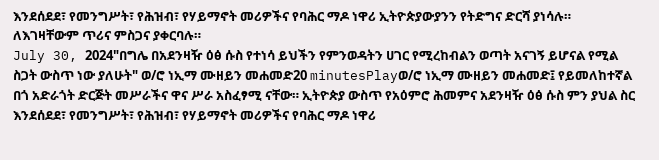እንደሰደደ፣ የመንግሥት፣ የሕዝብ፣ የሃይማኖት መሪዎችና የባሕር ማዶ ነዋሪ ኢትዮጵያውያንን የትድግና ድርሻ ያነሳሉ። ለእገዛቸውም ጥሪና ምስጋና ያቀርባሉ።
July 30, 2024"በግሌ በአደንዛዥ ዕፅ ሱስ የተነሳ ይህችን የምንወዳትን ሀገር የሚረከብልን ወጣት አናገኝ ይሆናል የሚል ስጋት ውስጥ ነው ያለሁት" ወ/ሮ ነኢማ ሙዘይን መሐመድ20 minutesPlayወ/ሮ ነኢማ ሙዘይን መሐመድ፤ የይመለከተኛል በጎ አድራጎት ድርጅት መሥራችና ዋና ሥራ አስፈፃሚ ናቸው። ኢትዮጵያ ውስጥ የአዕምሮ ሕመምና አደንዛዥ ዕፅ ሱስ ምን ያህል ስር እንደሰደደ፣ የመንግሥት፣ የሕዝብ፣ የሃይማኖት መሪዎችና የባሕር ማዶ ነዋሪ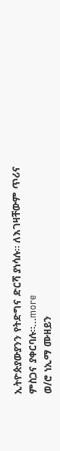ኢትዮጵያውያንን የትድግና ድርሻ ያነሳሉ። ለእገዛቸውም ጥሪና ምስጋና ያቀርባሉ።...more
ወ/ሮ ነኢማ ሙዘይን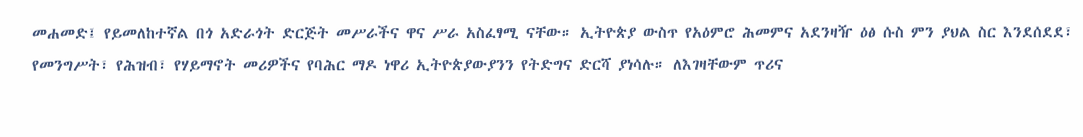መሐመድ፤ የይመለከተኛል በጎ አድራጎት ድርጅት መሥራችና ዋና ሥራ አስፈፃሚ ናቸው። ኢትዮጵያ ውስጥ የአዕምሮ ሕመምና አደንዛዥ ዕፅ ሱስ ምን ያህል ስር እንደሰደደ፣ የመንግሥት፣ የሕዝብ፣ የሃይማኖት መሪዎችና የባሕር ማዶ ነዋሪ ኢትዮጵያውያንን የትድግና ድርሻ ያነሳሉ። ለእገዛቸውም ጥሪና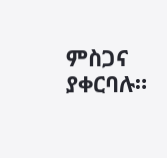ምስጋና ያቀርባሉ።